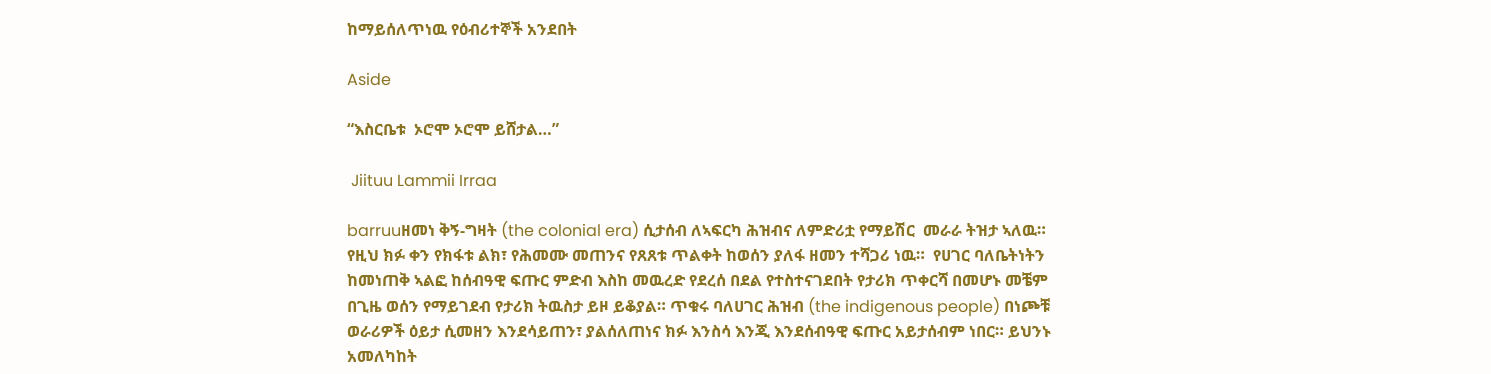ከማይሰለጥነዉ የዕብሪተኞች አንደበት

Aside

“እስርቤቱ  ኦሮሞ ኦሮሞ ይሸታል…”

 Jiituu Lammii Irraa

barruuዘመነ ቅኝ-ግዛት (the colonial era) ሲታሰብ ለኣፍርካ ሕዝብና ለምድሪቷ የማይሽር  መራራ ትዝታ ኣለዉ። የዚህ ክፉ ቀን የክፋቱ ልክ፣ የሕመሙ መጠንና የጸጸቱ ጥልቀት ከወሰን ያለፋ ዘመን ተሻጋሪ ነዉ።  የሀገር ባለቤትነትን ከመነጠቅ ኣልፎ ከሰብዓዊ ፍጡር ምድብ እስከ መዉረድ የደረሰ በደል የተስተናገደበት የታሪክ ጥቀርሻ በመሆኑ መቼም በጊዜ ወሰን የማይገደብ የታሪክ ትዉስታ ይዞ ይቆያል። ጥቁሩ ባለሀገር ሕዝብ (the indigenous people) በነጮቹ ወራሪዎች ዕይታ ሲመዘን እንደሳይጠን፣ ያልሰለጠነና ክፉ እንስሳ እንጂ እንደሰብዓዊ ፍጡር አይታሰብም ነበር። ይህንኑ አመለካከት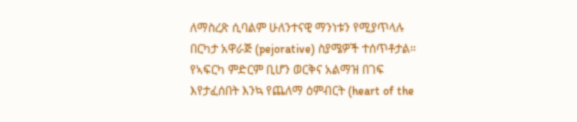ለማስረጽ ሲባልም ሁለንተናዊ ማንነቱን የሚያጥላሉ በርካታ አዋራጅ (pejorative) ስያሜዎች ተሰጥቶታል። የኣፍርካ ምድርም ቢሆን ወርቅና አልማዝ በገፍ እየታፈሰበት እንኳ የጨለማ ዕምብርት (heart of the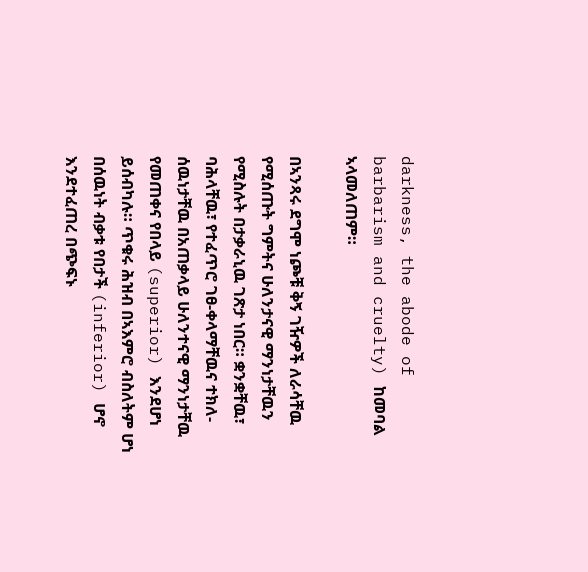darkness, the abode of barbarism and cruelty) ከመባል ኣላመለጠም።

በኣንጻሩ ደግሞ ነጮቹ ቅኝ ገዥዎች ለራሳቸዉ የሚሰጡት ግምትና ሁለንታናዊ ማንነታቸዉን የሚስሉት በታቃራኒዉ ገጽታ ነበር። ቋንቋቸዉ፣ ባሕላቸዉ፣ የተፈጥሮ ገፀ-ቀላማቸዉና ተክለ- ሰዉነታቸዉ በአጠቃላይ ሁለንተናዊ ማንነታቸዉ የመጠቀና የበላይ (superior) እንደሆነ ይሰብካሉ። ጥቁሩ ሕዝብ በኣእምሮ ብስለትም ሆነ በሰዉነት ብቃቱ የበታች (inferior) ሆኖ እንደተፈጠረ በጭፍኑ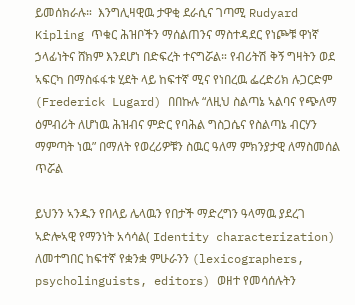ይመሰክራሉ።  እንግሊዛዊዉ ታዋቂ ደራሲና ገጣሚ Rudyard Kipling ጥቁር ሕዝቦችን ማሰልጠንና ማስተዳደር የነጮቹ ዋነኛ ኃላፊነትና ሸክም እንደሆነ በድፍረት ተናግሯል። የብሪትሽ ቅኝ ግዛትን ወደ ኣፍርካ በማስፋፋቱ ሂደት ላይ ከፍተኛ ሚና የነበረዉ ፌረድሪክ ሉጋርድም (Frederick Lugard) በበኩሉ “ለዚህ ስልጣኔ ኣልባና የጭለማ ዕምብሪት ለሆነዉ ሕዝብና ምድር የባሕል ግስጋሴና የስልጣኔ ብርሃን ማምጣት ነዉ” በማለት የወረሪዎቹን ስዉር ዓለማ ምክንያታዊ ለማስመሰል ጥሯል

ይህንን ኣንዱን የበላይ ሌላዉን የበታች ማድረግን ዓላማዉ ያደረገ ኣድሎኣዊ የማንነት አሳሳል( Identity characterization) ለመተግበር ከፍተኛ የቋንቋ ምሁራንን (lexicographers, psycholinguists, editors) ወዘተ የመሳሰሉትን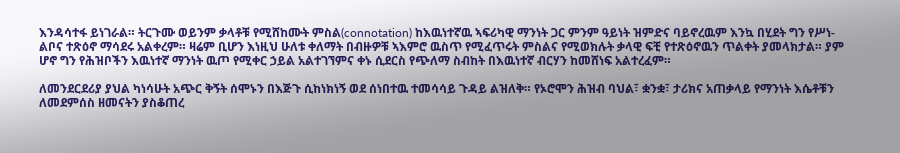እንዳሳተፋ ይነገራል። ትርጉሙ ወይንም ቃላቶቹ የሚሸከሙት ምስል(connotation) ከእዉነተኛዉ ኣፍሪካዊ ማንነት ጋር ምንም ዓይነት ዝምድና ባይኖረዉም እንኳ በሂደት ግን የሥነ-ልቦና ተጽዕኖ ማሳደሩ አልቀረም። ዛሬም ቢሆን እነዚህ ሁለቱ ቀለማት በብዙዎቹ ኣእምሮ ዉስጥ የሚፈጥሩት ምስልና የሚወክሉት ቃላዊ ፍቺ የተጽዕኖዉን ጥልቀት ያመላክታል። ያም ሆኖ ግን የሕዝቦችን እዉነተኛ ማንነት ዉጦ የሚቀር ኃይል አልተገኘምና ቀኑ ሲደርስ የጭለማ ስብከት በእዉነተኛ ብርሃን ከመሸነፍ አልተረፈም።

ለመንደርደሪያ ያህል ካነሳሁት አጭር ቅኝት ሰሞኑን በእጅጉ ሲከነክነኝ ወደ ሰነበተዉ ተመሳሳይ ጉዳይ ልዝለቅ። የኦሮሞን ሕዝብ ባህል፣ ቋንቋ፣ ታሪክና አጠቃላይ የማንነት እሴቶቹን ለመደምሰስ ዘመናትን ያስቆጠረ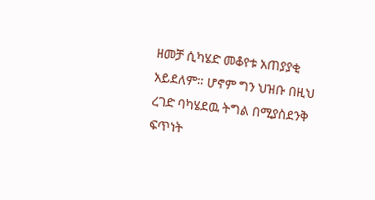ዘመቻ ሲካሄድ መቆየቱ አጠያያቂ አይደለም። ሆኖም ግን ህዝቡ በዚህ ረገድ ባካሄደዉ ትግል በሚያስደንቅ ፍጥነት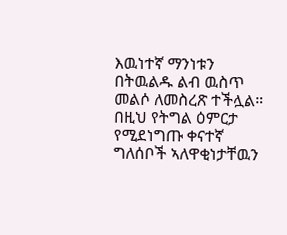እዉነተኛ ማንነቱን በትዉልዱ ልብ ዉስጥ መልሶ ለመስረጽ ተችሏል። በዚህ የትግል ዕምርታ የሚደነግጡ ቀናተኛ ግለሰቦች ኣለዋቂነታቸዉን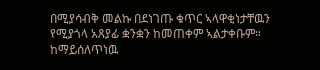በሚያሳብቅ መልኩ በደነገጡ ቁጥር ኣላዋቂነታቸዉን የሚያጎላ አጸያፊ ቋንቋን ከመጠቀም ኣልታቀቡም። ከማይሰለጥነዉ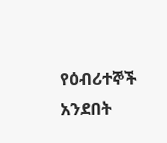የዕብሪተኞች አንደበት